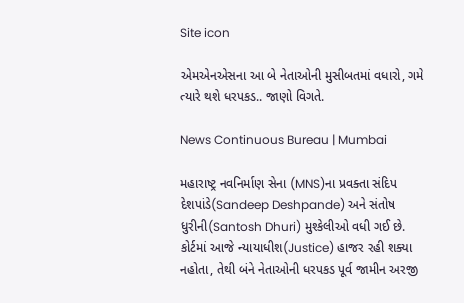Site icon

એમએનએસના આ બે નેતાઓની મુસીબતમાં વધારો, ગમે ત્યારે થશે ધરપકડ.. જાણો વિગતે.

News Continuous Bureau | Mumbai

મહારાષ્ટ્ર નવનિર્માણ સેના (MNS)ના પ્રવક્તા સંદિપ દેશપાંડે(Sandeep Deshpande) અને સંતોષ ધુરીની(Santosh Dhuri) મુશ્કેલીઓ વધી ગઈ છે. કોર્ટમાં આજે ન્યાયાધીશ(Justice) હાજર રહી શક્યા નહોતા, તેથી બંને નેતાઓની ધરપકડ પૂર્વ જામીન અરજી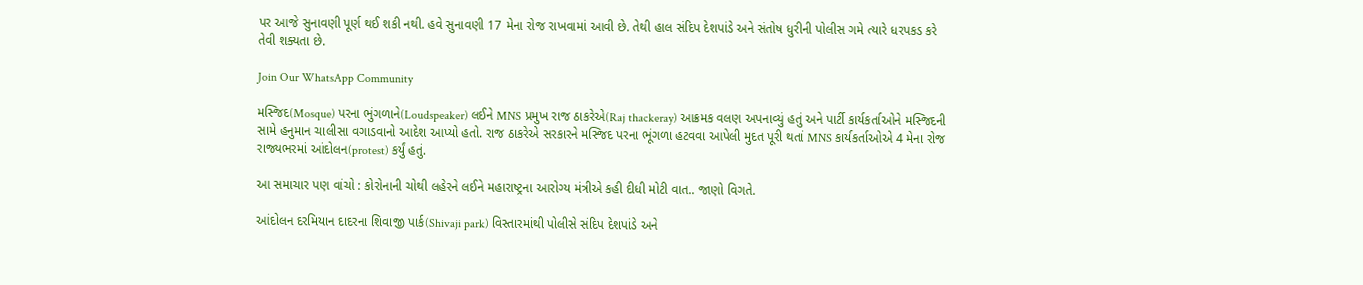પર આજે સુનાવણી પૂર્ણ થઈ શકી નથી. હવે સુનાવણી 17 મેના રોજ રાખવામાં આવી છે. તેથી હાલ સંદિપ દેશપાંડે અને સંતોષ ધુરીની પોલીસ ગમે ત્યારે ધરપકડ કરે તેવી શક્યતા છે.

Join Our WhatsApp Community

મસ્જિદ(Mosque) પરના ભુંગળાને(Loudspeaker) લઈને MNS પ્રમુખ રાજ ઠાકરેએ(Raj thackeray) આક્રમક વલણ અપનાવ્યું હતું અને પાર્ટી કાર્યકર્તાઓને મસ્જિદની સામે હનુમાન ચાલીસા વગાડવાનો આદેશ આપ્યો હતો. રાજ ઠાકરેએ સરકારને મસ્જિદ પરના ભૂંગળા હટવવા આપેલી મુદત પૂરી થતાં MNS કાર્યકર્તાઓએ 4 મેના રોજ રાજ્યભરમાં આંદોલન(protest) કર્યું હતું.

આ સમાચાર પણ વાંચો : કોરોનાની ચોથી લહેરને લઈને મહારાષ્ટ્રના આરોગ્ય મંત્રીએ કહી દીધી મોટી વાત.. જાણો વિગતે.

આંદોલન દરમિયાન દાદરના શિવાજી પાર્ક(Shivaji park) વિસ્તારમાંથી પોલીસે સંદિપ દેશપાંડે અને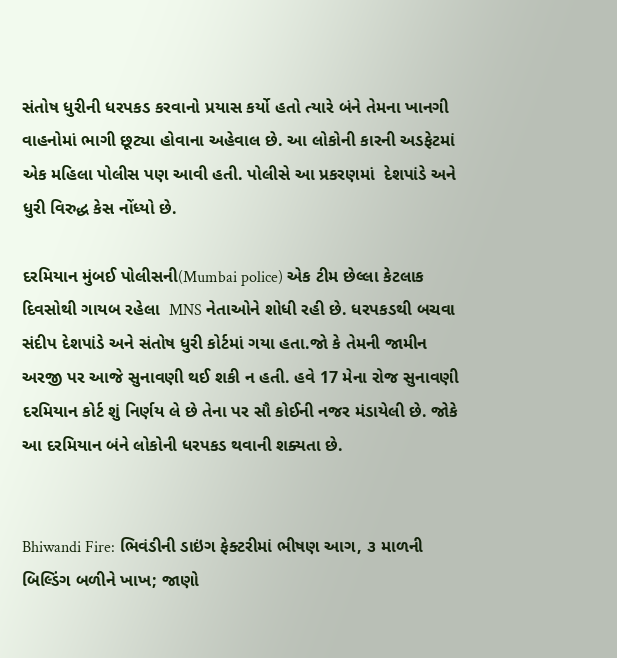સંતોષ ધુરીની ધરપકડ કરવાનો પ્રયાસ કર્યો હતો ત્યારે બંને તેમના ખાનગી વાહનોમાં ભાગી છૂટ્યા હોવાના અહેવાલ છે. આ લોકોની કારની અડફેટમાં એક મહિલા પોલીસ પણ આવી હતી. પોલીસે આ પ્રકરણમાં  દેશપાંડે અને ધુરી વિરુદ્ધ કેસ નોંધ્યો છે.

દરમિયાન મુંબઈ પોલીસની(Mumbai police) એક ટીમ છેલ્લા કેટલાક દિવસોથી ગાયબ રહેલા  MNS નેતાઓને શોધી રહી છે. ધરપકડથી બચવા સંદીપ દેશપાંડે અને સંતોષ ધુરી કોર્ટમાં ગયા હતા.જો કે તેમની જામીન અરજી પર આજે સુનાવણી થઈ શકી ન હતી. હવે 17 મેના રોજ સુનાવણી દરમિયાન કોર્ટ શું નિર્ણય લે છે તેના પર સૌ કોઈની નજર મંડાયેલી છે. જોકે આ દરમિયાન બંને લોકોની ધરપકડ થવાની શક્યતા છે.


Bhiwandi Fire: ભિવંડીની ડાઇંગ ફેક્ટરીમાં ભીષણ આગ, ૩ માળની બિલ્ડિંગ બળીને ખાખ; જાણો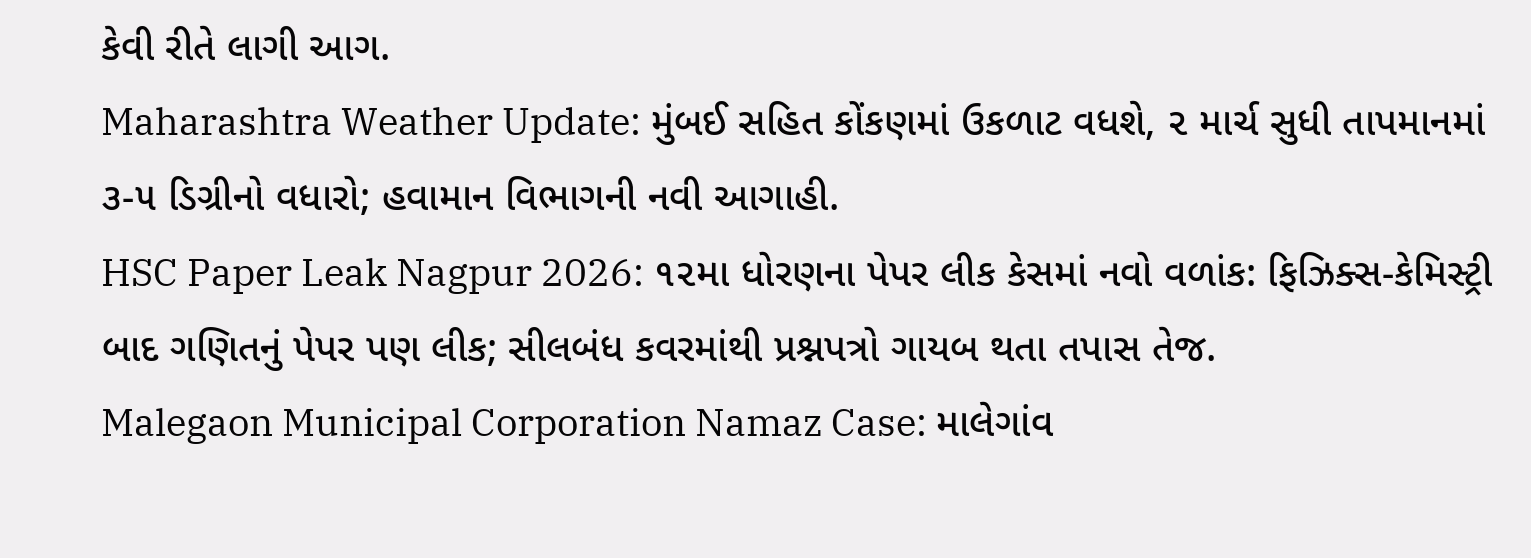કેવી રીતે લાગી આગ.
Maharashtra Weather Update: મુંબઈ સહિત કોંકણમાં ઉકળાટ વધશે, ૨ માર્ચ સુધી તાપમાનમાં ૩-૫ ડિગ્રીનો વધારો; હવામાન વિભાગની નવી આગાહી.
HSC Paper Leak Nagpur 2026: ૧૨મા ધોરણના પેપર લીક કેસમાં નવો વળાંક: ફિઝિક્સ-કેમિસ્ટ્રી બાદ ગણિતનું પેપર પણ લીક; સીલબંધ કવરમાંથી પ્રશ્નપત્રો ગાયબ થતા તપાસ તેજ.
Malegaon Municipal Corporation Namaz Case: માલેગાંવ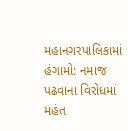મહાનગરપાલિકામાં હંગામો: નમાજ પઢવાના વિરોધમાં મહંત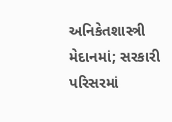અનિકેતશાસ્ત્રી મેદાનમાં; સરકારી પરિસરમાં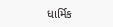ધાર્મિક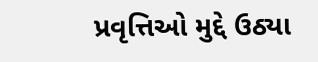પ્રવૃત્તિઓ મુદ્દે ઉઠ્યા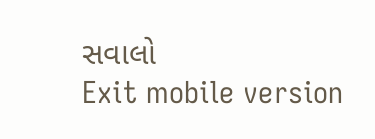સવાલો
Exit mobile version